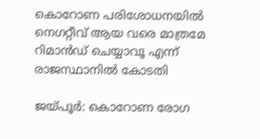കൊറോണ പരിശോധനയില്‍ നെഗറ്റീവ് ആയ വരെ മാത്രമേ റിമാന്‍ഡ് ചെയ്യാവൂ എന്ന് രാജസ്ഥാനില്‍ കോടതി

ജയ്പൂര്‍: കൊറോണ രോഗ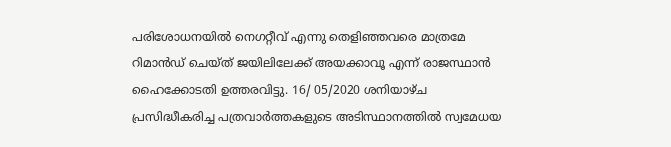പരിശോധനയില്‍ നെഗറ്റീവ് എന്നു തെളിഞ്ഞവരെ മാത്രമേ റിമാന്‍ഡ് ചെയ്ത് ജയിലിലേക്ക് അയക്കാവൂ എന്ന് രാജസ്ഥാന്‍ ഹൈക്കോടതി ഉത്തരവിട്ടു. 16/ 05/2020 ശനിയാഴ്ച പ്രസിദ്ധീകരിച്ച പത്രവാര്‍ത്തകളുടെ അടിസ്ഥാനത്തില്‍ സ്വമേധയ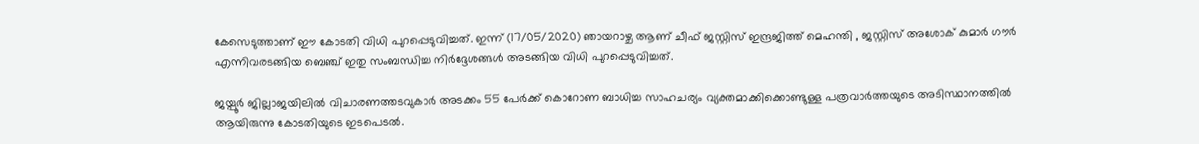കേസെടുത്താണ് ഈ കോടതി വിധി പുറപ്പെടുവിച്ചത്. ഇന്ന് (17/05/2020) ഞായറാഴ്ച ആണ് ചീഫ് ജസ്റ്റിസ് ഇന്ദ്രജിത്ത് മെഹന്തി , ജസ്റ്റിസ് അശോക് കുമാര്‍ ഗൗര്‍ എന്നിവരടങ്ങിയ ബെഞ്ച് ഇതു സംബന്ധിച്ച നിര്‍ദ്ദേശങ്ങള്‍ അടങ്ങിയ വിധി പുറപ്പെടുവിച്ചത്.

ജയ്പൂര്‍ ജില്ലാജയിലില്‍ വിചാരണത്തടവുകാര്‍ അടക്കം 55 പേര്‍ക്ക് കൊറോണ ബാധിച്ച സാഹചര്യം വ്യക്തമാക്കിക്കൊണ്ടുള്ള പത്രവാര്‍ത്തയുടെ അടിസ്ഥാനത്തില്‍ ആയിരുന്നു കോടതിയുടെ ഇടപെടല്‍.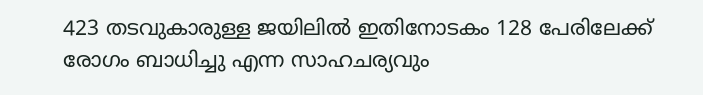423 തടവുകാരുള്ള ജയിലില്‍ ഇതിനോടകം 128 പേരിലേക്ക് രോഗം ബാധിച്ചു എന്ന സാഹചര്യവും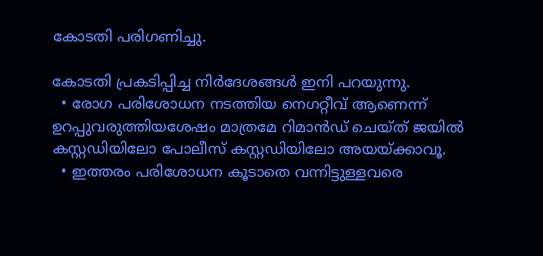കോടതി പരിഗണിച്ചു.

കോടതി പ്രകടിപ്പിച്ച നിര്‍ദേശങ്ങള്‍ ഇനി പറയുന്നു.
  • രോഗ പരിശോധന നടത്തിയ നെഗറ്റീവ് ആണെന്ന് ഉറപ്പുവരുത്തിയശേഷം മാത്രമേ റിമാന്‍ഡ് ചെയ്ത് ജയില്‍ കസ്റ്റഡിയിലോ പോലീസ് കസ്റ്റഡിയിലോ അയയ്ക്കാവൂ.
  • ഇത്തരം പരിശോധന കൂടാതെ വന്നിട്ടുള്ളവരെ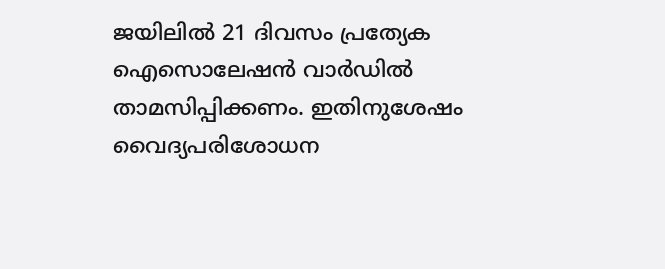ജയിലില്‍ 21 ദിവസം പ്രത്യേക ഐസൊലേഷന്‍ വാര്‍ഡില്‍ താമസിപ്പിക്കണം. ഇതിനുശേഷം വൈദ്യപരിശോധന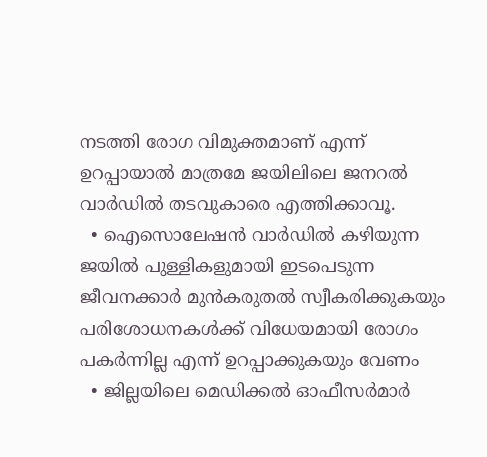നടത്തി രോഗ വിമുക്തമാണ് എന്ന് ഉറപ്പായാല്‍ മാത്രമേ ജയിലിലെ ജനറല്‍ വാര്‍ഡില്‍ തടവുകാരെ എത്തിക്കാവൂ.
  • ഐസൊലേഷന്‍ വാര്‍ഡില്‍ കഴിയുന്ന ജയില്‍ പുള്ളികളുമായി ഇടപെടുന്ന ജീവനക്കാര്‍ മുന്‍കരുതല്‍ സ്വീകരിക്കുകയും പരിശോധനകള്‍ക്ക് വിധേയമായി രോഗം പകര്‍ന്നില്ല എന്ന് ഉറപ്പാക്കുകയും വേണം
  • ജില്ലയിലെ മെഡിക്കല്‍ ഓഫീസര്‍മാര്‍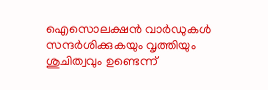ഐസൊലക്ഷന്‍ വാര്‍ഡുകള്‍ സന്ദര്‍ശിക്കുകയും വൃത്തിയും ശുചിത്വവും ഉണ്ടെന്ന്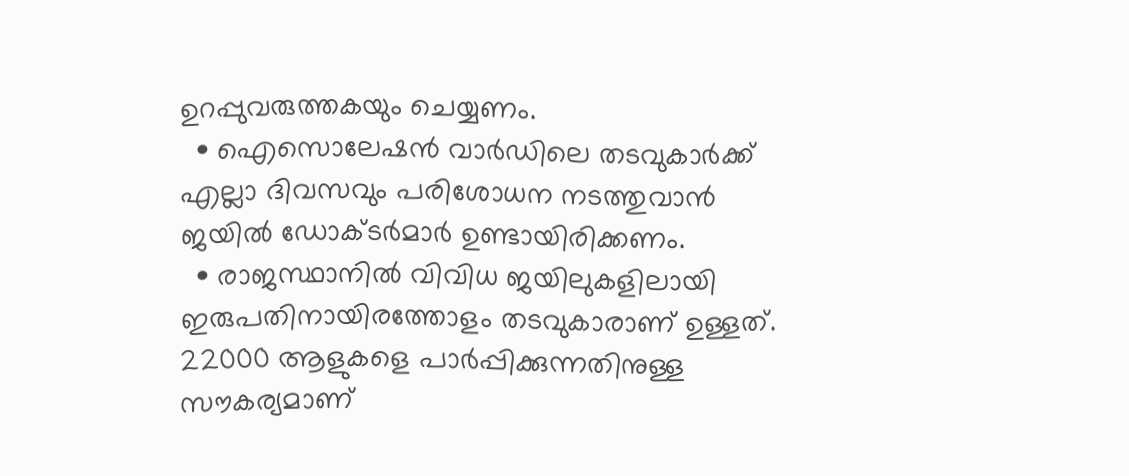ഉറപ്പുവരുത്തകയും ചെയ്യണം.
  • ഐസൊലേഷന്‍ വാര്‍ഡിലെ തടവുകാര്‍ക്ക് എല്ലാ ദിവസവും പരിശോധന നടത്തുവാന്‍ ജയില്‍ ഡോക്ടര്‍മാര്‍ ഉണ്ടായിരിക്കണം.
  • രാജസ്ഥാനില്‍ വിവിധ ജയിലുകളിലായി ഇരുപതിനായിരത്തോളം തടവുകാരാണ് ഉള്ളത്. 22000 ആളുകളെ പാര്‍പ്പിക്കുന്നതിനുള്ള സൗകര്യമാണ്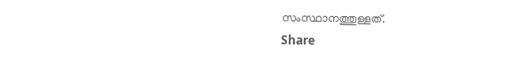സംസ്ഥാനത്തുള്ളത്.
Share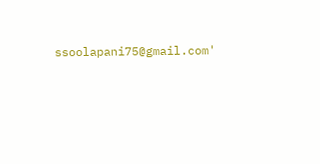ssoolapani75@gmail.com'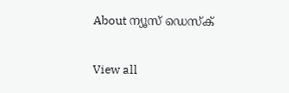About ന്യൂസ് ഡെസ്ക്

View all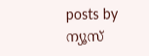posts by ന്യൂസ്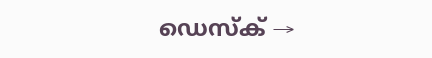ഡെസ്ക് →